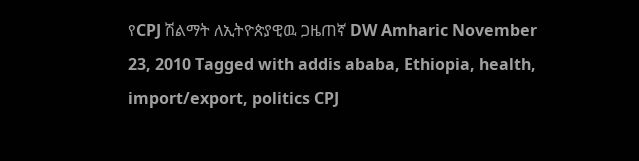የCPJ ሽልማት ለኢትዮጵያዊዉ ጋዜጠኛ DW Amharic November 23, 2010 Tagged with addis ababa, Ethiopia, health, import/export, politics CPJ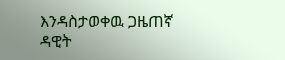እንዳስታወቀዉ ጋዜጠኛ ዳዊት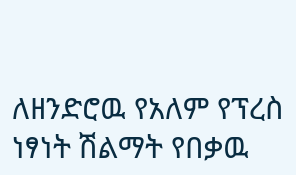ለዘንድሮዉ የአለም የፕረስ ነፃነት ሽልማት የበቃዉ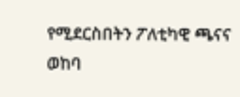የሚደርስበትን ፖለቲካዊ ጫናና ወከባ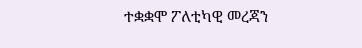ተቋቋሞ ፖለቲካዊ መረጃን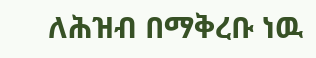ለሕዝብ በማቅረቡ ነዉ